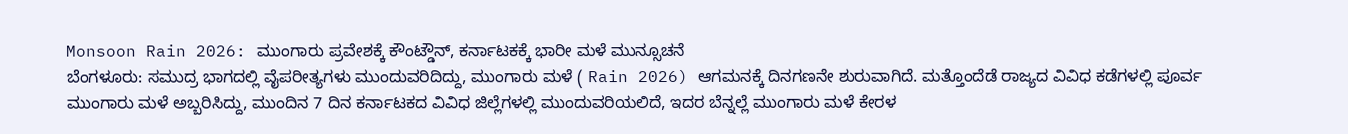Monsoon Rain 2026: ಮುಂಗಾರು ಪ್ರವೇಶಕ್ಕೆ ಕೌಂಟ್ಡೌನ್, ಕರ್ನಾಟಕಕ್ಕೆ ಭಾರೀ ಮಳೆ ಮುನ್ಸೂಚನೆ
ಬೆಂಗಳೂರು: ಸಮುದ್ರ ಭಾಗದಲ್ಲಿ ವೈಪರೀತ್ಯಗಳು ಮುಂದುವರಿದಿದ್ದು, ಮುಂಗಾರು ಮಳೆ ( Rain 2026) ಆಗಮನಕ್ಕೆ ದಿನಗಣನೇ ಶುರುವಾಗಿದೆ. ಮತ್ತೊಂದೆಡೆ ರಾಜ್ಯದ ವಿವಿಧ ಕಡೆಗಳಲ್ಲಿ ಪೂರ್ವ ಮುಂಗಾರು ಮಳೆ ಅಬ್ಬರಿಸಿದ್ದು, ಮುಂದಿನ 7 ದಿನ ಕರ್ನಾಟಕದ ವಿವಿಧ ಜಿಲ್ಲೆಗಳಲ್ಲಿ ಮುಂದುವರಿಯಲಿದೆ, ಇದರ ಬೆನ್ನಲ್ಲೆ ಮುಂಗಾರು ಮಳೆ ಕೇರಳ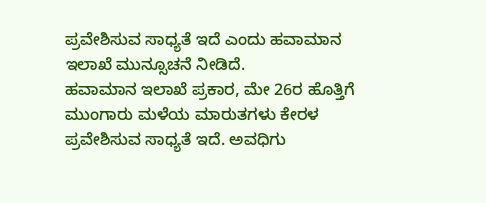ಪ್ರವೇಶಿಸುವ ಸಾಧ್ಯತೆ ಇದೆ ಎಂದು ಹವಾಮಾನ ಇಲಾಖೆ ಮುನ್ಸೂಚನೆ ನೀಡಿದೆ.
ಹವಾಮಾನ ಇಲಾಖೆ ಪ್ರಕಾರ, ಮೇ 26ರ ಹೊತ್ತಿಗೆ ಮುಂಗಾರು ಮಳೆಯ ಮಾರುತಗಳು ಕೇರಳ ಪ್ರವೇಶಿಸುವ ಸಾಧ್ಯತೆ ಇದೆ. ಅವಧಿಗು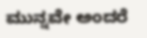ಮುನ್ನವೇ ಅಂದರೆ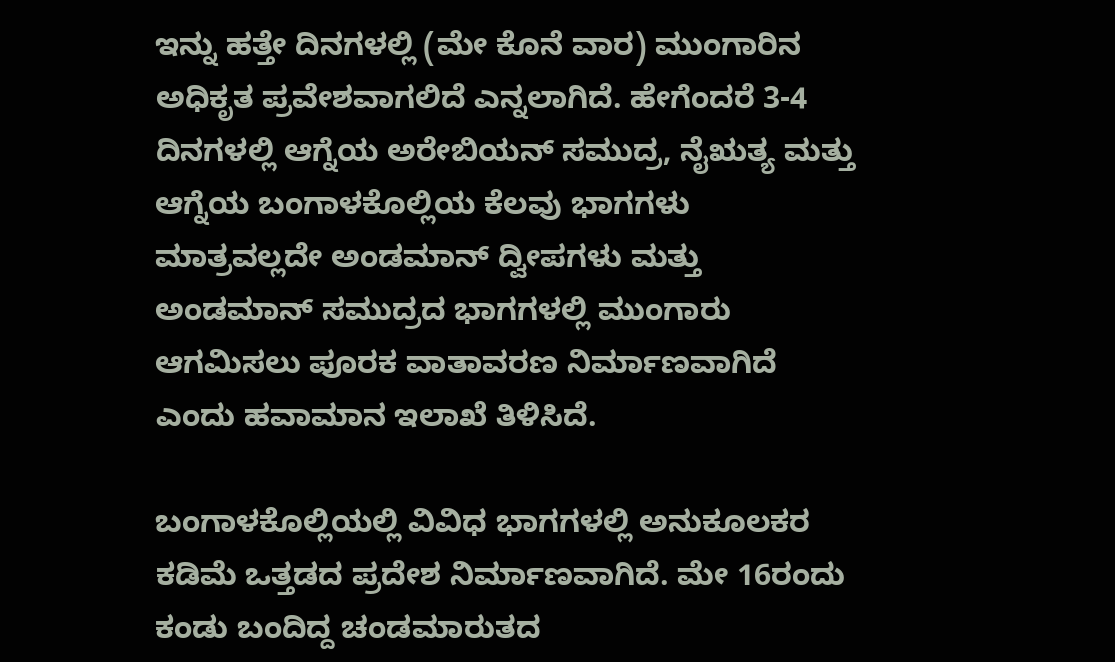ಇನ್ನು ಹತ್ತೇ ದಿನಗಳಲ್ಲಿ (ಮೇ ಕೊನೆ ವಾರ) ಮುಂಗಾರಿನ ಅಧಿಕೃತ ಪ್ರವೇಶವಾಗಲಿದೆ ಎನ್ನಲಾಗಿದೆ. ಹೇಗೆಂದರೆ 3-4 ದಿನಗಳಲ್ಲಿ ಆಗ್ನೆಯ ಅರೇಬಿಯನ್ ಸಮುದ್ರ, ನೈಋತ್ಯ ಮತ್ತು ಆಗ್ನೆಯ ಬಂಗಾಳಕೊಲ್ಲಿಯ ಕೆಲವು ಭಾಗಗಳು ಮಾತ್ರವಲ್ಲದೇ ಅಂಡಮಾನ್ ದ್ವೀಪಗಳು ಮತ್ತು ಅಂಡಮಾನ್ ಸಮುದ್ರದ ಭಾಗಗಳಲ್ಲಿ ಮುಂಗಾರು ಆಗಮಿಸಲು ಪೂರಕ ವಾತಾವರಣ ನಿರ್ಮಾಣವಾಗಿದೆ ಎಂದು ಹವಾಮಾನ ಇಲಾಖೆ ತಿಳಿಸಿದೆ.

ಬಂಗಾಳಕೊಲ್ಲಿಯಲ್ಲಿ ವಿವಿಧ ಭಾಗಗಳಲ್ಲಿ ಅನುಕೂಲಕರ ಕಡಿಮೆ ಒತ್ತಡದ ಪ್ರದೇಶ ನಿರ್ಮಾಣವಾಗಿದೆ. ಮೇ 16ರಂದು ಕಂಡು ಬಂದಿದ್ದ ಚಂಡಮಾರುತದ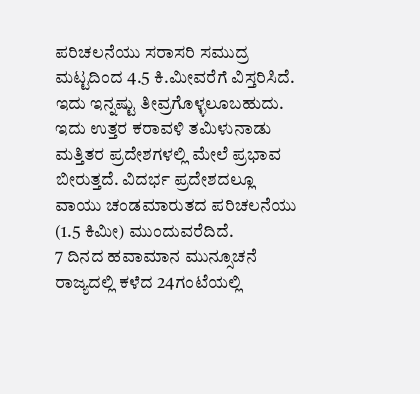ಪರಿಚಲನೆಯು ಸರಾಸರಿ ಸಮುದ್ರ ಮಟ್ಟದಿಂದ 4.5 ಕಿ.ಮೀವರೆಗೆ ವಿಸ್ತರಿಸಿದೆ. ಇದು ಇನ್ನಷ್ಟು ತೀವ್ರಗೊಳ್ಳಲೂಬಹುದು. ಇದು ಉತ್ತರ ಕರಾವಳಿ ತಮಿಳುನಾಡು ಮತ್ತಿತರ ಪ್ರದೇಶಗಳಲ್ಲಿ ಮೇಲೆ ಪ್ರಭಾವ ಬೀರುತ್ತದೆ. ವಿದರ್ಭ ಪ್ರದೇಶದಲ್ಲೂ ವಾಯು ಚಂಡಮಾರುತದ ಪರಿಚಲನೆಯು (1.5 ಕಿಮೀ) ಮುಂದುವರೆದಿದೆ.
7 ದಿನದ ಹವಾಮಾನ ಮುನ್ಸೂಚನೆ
ರಾಜ್ಯದಲ್ಲಿ ಕಳೆದ 24ಗಂಟೆಯಲ್ಲಿ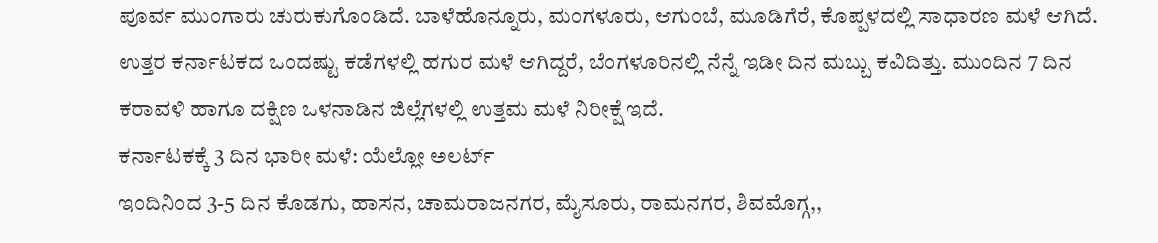ಪೂರ್ವ ಮುಂಗಾರು ಚುರುಕುಗೊಂಡಿದೆ. ಬಾಳೆಹೊನ್ನೂರು, ಮಂಗಳೂರು, ಆಗುಂಬೆ, ಮೂಡಿಗೆರೆ, ಕೊಪ್ಪಳದಲ್ಲಿ ಸಾಧಾರಣ ಮಳೆ ಆಗಿದೆ. ಉತ್ತರ ಕರ್ನಾಟಕದ ಒಂದಷ್ಟು ಕಡೆಗಳಲ್ಲಿ ಹಗುರ ಮಳೆ ಆಗಿದ್ದರೆ, ಬೆಂಗಳೂರಿನಲ್ಲಿ ನೆನ್ನೆ ಇಡೀ ದಿನ ಮಬ್ಬು ಕವಿದಿತ್ತು. ಮುಂದಿನ 7 ದಿನ ಕರಾವಳಿ ಹಾಗೂ ದಕ್ಷಿಣ ಒಳನಾಡಿನ ಜಿಲ್ಲೆಗಳಲ್ಲಿ ಉತ್ತಮ ಮಳೆ ನಿರೀಕ್ಷೆ ಇದೆ.
ಕರ್ನಾಟಕಕ್ಕೆ 3 ದಿನ ಭಾರೀ ಮಳೆ: ಯೆಲ್ಲೋ ಅಲರ್ಟ್
ಇಂದಿನಿಂದ 3-5 ದಿನ ಕೊಡಗು, ಹಾಸನ, ಚಾಮರಾಜನಗರ, ಮೈಸೂರು, ರಾಮನಗರ, ಶಿವಮೊಗ್ಗ,,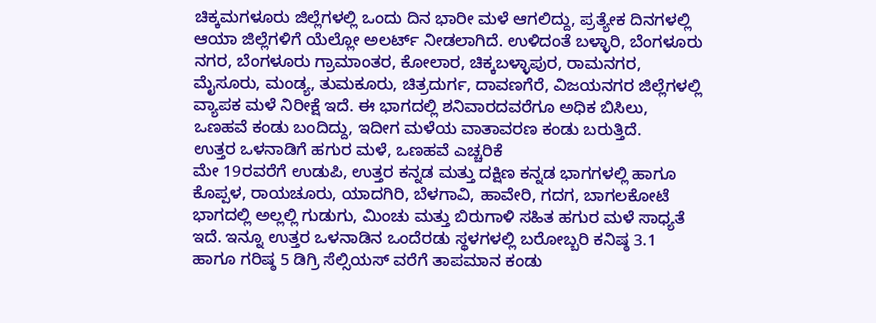ಚಿಕ್ಕಮಗಳೂರು ಜಿಲ್ಲೆಗಳಲ್ಲಿ ಒಂದು ದಿನ ಭಾರೀ ಮಳೆ ಆಗಲಿದ್ದು, ಪ್ರತ್ಯೇಕ ದಿನಗಳಲ್ಲಿ ಆಯಾ ಜಿಲ್ಲೆಗಳಿಗೆ ಯೆಲ್ಲೋ ಅಲರ್ಟ್ ನೀಡಲಾಗಿದೆ. ಉಳಿದಂತೆ ಬಳ್ಳಾರಿ, ಬೆಂಗಳೂರು ನಗರ, ಬೆಂಗಳೂರು ಗ್ರಾಮಾಂತರ, ಕೋಲಾರ, ಚಿಕ್ಕಬಳ್ಳಾಪುರ, ರಾಮನಗರ, ಮೈಸೂರು, ಮಂಡ್ಯ, ತುಮಕೂರು, ಚಿತ್ರದುರ್ಗ, ದಾವಣಗೆರೆ, ವಿಜಯನಗರ ಜಿಲ್ಲೆಗಳಲ್ಲಿ ವ್ಯಾಪಕ ಮಳೆ ನಿರೀಕ್ಷೆ ಇದೆ. ಈ ಭಾಗದಲ್ಲಿ ಶನಿವಾರದವರೆಗೂ ಅಧಿಕ ಬಿಸಿಲು, ಒಣಹವೆ ಕಂಡು ಬಂದಿದ್ದು, ಇದೀಗ ಮಳೆಯ ವಾತಾವರಣ ಕಂಡು ಬರುತ್ತಿದೆ.
ಉತ್ತರ ಒಳನಾಡಿಗೆ ಹಗುರ ಮಳೆ, ಒಣಹವೆ ಎಚ್ಚರಿಕೆ
ಮೇ 19ರವರೆಗೆ ಉಡುಪಿ, ಉತ್ತರ ಕನ್ನಡ ಮತ್ತು ದಕ್ಷಿಣ ಕನ್ನಡ ಭಾಗಗಳಲ್ಲಿ ಹಾಗೂ ಕೊಪ್ಪಳ, ರಾಯಚೂರು, ಯಾದಗಿರಿ, ಬೆಳಗಾವಿ, ಹಾವೇರಿ, ಗದಗ, ಬಾಗಲಕೋಟೆ ಭಾಗದಲ್ಲಿ ಅಲ್ಲಲ್ಲಿ ಗುಡುಗು, ಮಿಂಚು ಮತ್ತು ಬಿರುಗಾಳಿ ಸಹಿತ ಹಗುರ ಮಳೆ ಸಾಧ್ಯತೆ ಇದೆ. ಇನ್ನೂ ಉತ್ತರ ಒಳನಾಡಿನ ಒಂದೆರಡು ಸ್ಥಳಗಳಲ್ಲಿ ಬರೋಬ್ಬರಿ ಕನಿಷ್ಠ 3.1 ಹಾಗೂ ಗರಿಷ್ಠ 5 ಡಿಗ್ರಿ ಸೆಲ್ಸಿಯಸ್ ವರೆಗೆ ತಾಪಮಾನ ಕಂಡು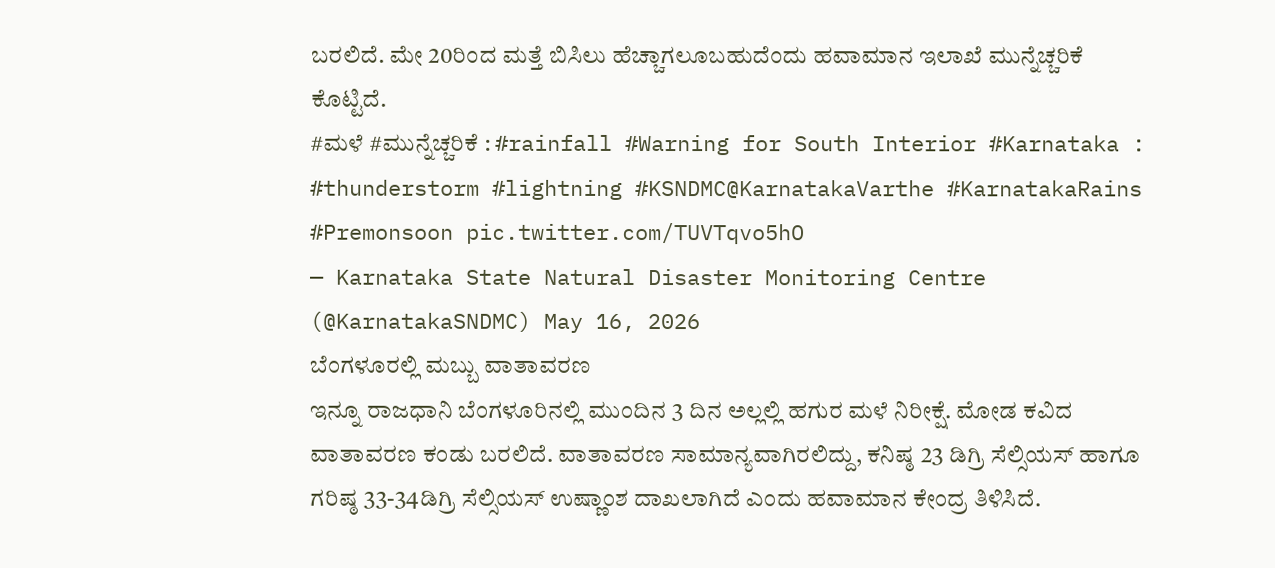ಬರಲಿದೆ. ಮೇ 20ರಿಂದ ಮತ್ತೆ ಬಿಸಿಲು ಹೆಚ್ಚಾಗಲೂಬಹುದೆಂದು ಹವಾಮಾನ ಇಲಾಖೆ ಮುನ್ನೆಚ್ಚರಿಕೆ ಕೊಟ್ಟಿದೆ.
#ಮಳೆ #ಮುನ್ನೆಚ್ಚರಿಕೆ : #rainfall #Warning for South Interior #Karnataka : #thunderstorm #lightning #KSNDMC@KarnatakaVarthe #KarnatakaRains #Premonsoon pic.twitter.com/TUVTqvo5hO
— Karnataka State Natural Disaster Monitoring Centre (@KarnatakaSNDMC) May 16, 2026
ಬೆಂಗಳೂರಲ್ಲಿ ಮಬ್ಬು ವಾತಾವರಣ
ಇನ್ನೂ ರಾಜಧಾನಿ ಬೆಂಗಳೂರಿನಲ್ಲಿ ಮುಂದಿನ 3 ದಿನ ಅಲ್ಲಲ್ಲಿ ಹಗುರ ಮಳೆ ನಿರೀಕ್ಷೆ. ಮೋಡ ಕವಿದ ವಾತಾವರಣ ಕಂಡು ಬರಲಿದೆ. ವಾತಾವರಣ ಸಾಮಾನ್ಯವಾಗಿರಲಿದ್ದು, ಕನಿಷ್ಠ 23 ಡಿಗ್ರಿ ಸೆಲ್ಸಿಯಸ್ ಹಾಗೂ ಗರಿಷ್ಠ 33-34ಡಿಗ್ರಿ ಸೆಲ್ಸಿಯಸ್ ಉಷ್ಣಾಂಶ ದಾಖಲಾಗಿದೆ ಎಂದು ಹವಾಮಾನ ಕೇಂದ್ರ ತಿಳಿಸಿದೆ.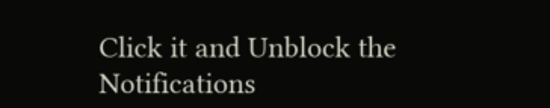Click it and Unblock the Notifications